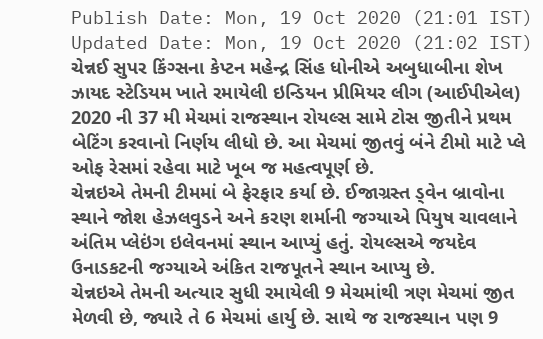Publish Date: Mon, 19 Oct 2020 (21:01 IST)
Updated Date: Mon, 19 Oct 2020 (21:02 IST)
ચેન્નઈ સુપર કિંગ્સના કેપ્ટન મહેન્દ્ર સિંહ ધોનીએ અબુધાબીના શેખ ઝાયદ સ્ટેડિયમ ખાતે રમાયેલી ઇન્ડિયન પ્રીમિયર લીગ (આઈપીએલ) 2020 ની 37 મી મેચમાં રાજસ્થાન રોયલ્સ સામે ટોસ જીતીને પ્રથમ બેટિંગ કરવાનો નિર્ણય લીધો છે. આ મેચમાં જીતવું બંને ટીમો માટે પ્લે ઓફ રેસમાં રહેવા માટે ખૂબ જ મહત્વપૂર્ણ છે.
ચેન્નઇએ તેમની ટીમમાં બે ફેરફાર કર્યા છે. ઈજાગ્રસ્ત ડ્વેન બ્રાવોના સ્થાને જોશ હેઝલવુડને અને કરણ શર્માની જગ્યાએ પિયુષ ચાવલાને અંતિમ પ્લેઇંગ ઇલેવનમાં સ્થાન આપ્યું હતું. રોયલ્સએ જયદેવ ઉનાડકટની જગ્યાએ અંકિત રાજપૂતને સ્થાન આપ્યુ છે.
ચેન્નઇએ તેમની અત્યાર સુધી રમાયેલી 9 મેચમાંથી ત્રણ મેચમાં જીત મેળવી છે, જ્યારે તે 6 મેચમાં હાર્યુ છે. સાથે જ રાજસ્થાન પણ 9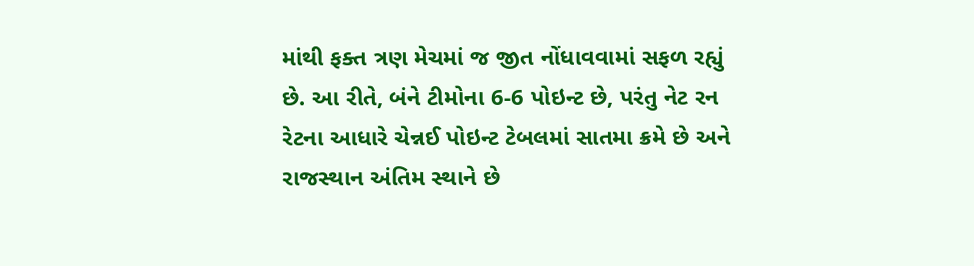માંથી ફક્ત ત્રણ મેચમાં જ જીત નોંધાવવામાં સફળ રહ્યું છે. આ રીતે, બંને ટીમોના 6-6 પોઇન્ટ છે, પરંતુ નેટ રન રેટના આધારે ચેન્નઈ પોઇન્ટ ટેબલમાં સાતમા ક્રમે છે અને રાજસ્થાન અંતિમ સ્થાને છે